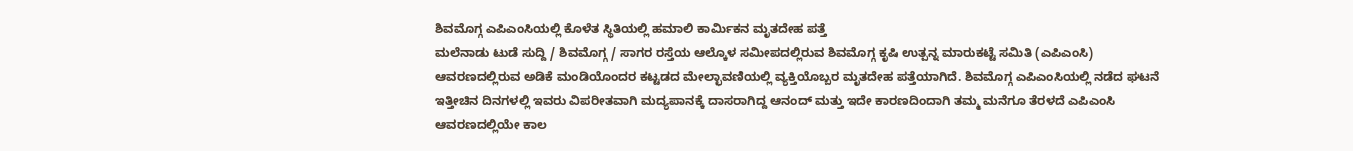ಶಿವಮೊಗ್ಗ ಎಪಿಎಂಸಿಯಲ್ಲಿ ಕೊಳೆತ ಸ್ಥಿತಿಯಲ್ಲಿ ಹಮಾಲಿ ಕಾರ್ಮಿಕನ ಮೃತದೇಹ ಪತ್ತೆ
ಮಲೆನಾಡು ಟುಡೆ ಸುದ್ದಿ / ಶಿವಮೊಗ್ಗ / ಸಾಗರ ರಸ್ತೆಯ ಆಲ್ಕೊಳ ಸಮೀಪದಲ್ಲಿರುವ ಶಿವಮೊಗ್ಗ ಕೃಷಿ ಉತ್ಪನ್ನ ಮಾರುಕಟ್ಟೆ ಸಮಿತಿ (ಎಪಿಎಂಸಿ) ಆವರಣದಲ್ಲಿರುವ ಅಡಿಕೆ ಮಂಡಿಯೊಂದರ ಕಟ್ಟಡದ ಮೇಲ್ಛಾವಣಿಯಲ್ಲಿ ವ್ಯಕ್ತಿಯೊಬ್ಬರ ಮೃತದೇಹ ಪತ್ತೆಯಾಗಿದೆ. ಶಿವಮೊಗ್ಗ ಎಪಿಎಂಸಿಯಲ್ಲಿ ನಡೆದ ಘಟನೆ ಇತ್ತೀಚಿನ ದಿನಗಳಲ್ಲಿ ಇವರು ವಿಪರೀತವಾಗಿ ಮದ್ಯಪಾನಕ್ಕೆ ದಾಸರಾಗಿದ್ದ ಆನಂದ್ ಮತ್ತು ಇದೇ ಕಾರಣದಿಂದಾಗಿ ತಮ್ಮ ಮನೆಗೂ ತೆರಳದೆ ಎಪಿಎಂಸಿ ಆವರಣದಲ್ಲಿಯೇ ಕಾಲ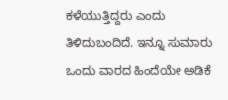ಕಳೆಯುತ್ತಿದ್ದರು ಎಂದು ತಿಳಿದುಬಂದಿದೆ. ಇನ್ನೂ ಸುಮಾರು ಒಂದು ವಾರದ ಹಿಂದೆಯೇ ಅಡಿಕೆ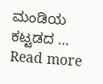ಮಂಡಿಯ ಕಟ್ಟಡದ … Read more